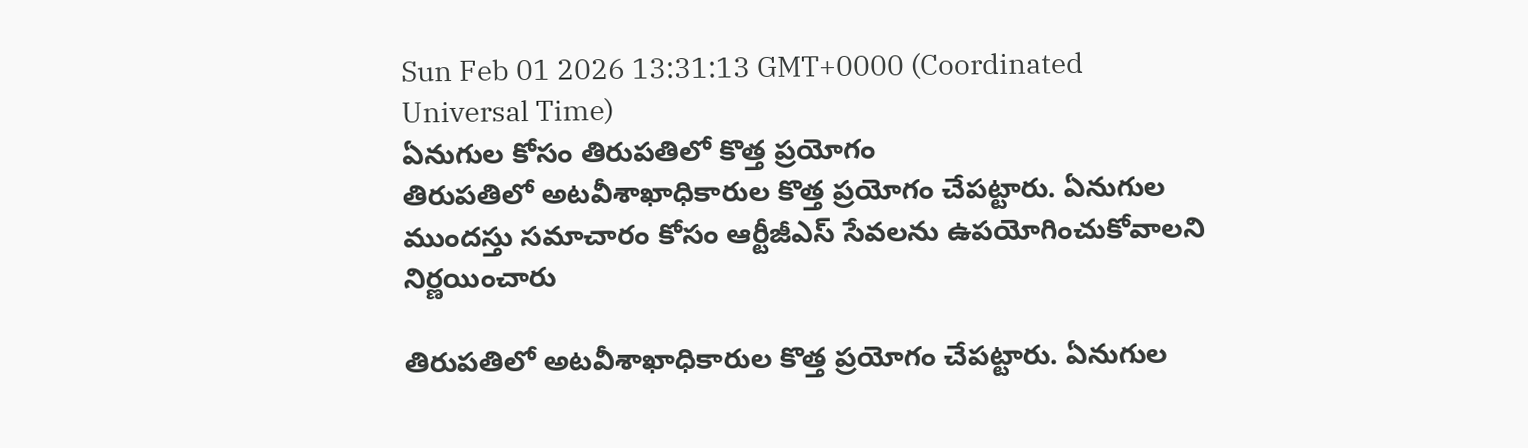Sun Feb 01 2026 13:31:13 GMT+0000 (Coordinated Universal Time)
ఏనుగుల కోసం తిరుపతిలో కొత్త ప్రయోగం
తిరుపతిలో అటవీశాఖాధికారుల కొత్త ప్రయోగం చేపట్టారు. ఏనుగుల ముందస్తు సమాచారం కోసం ఆర్టీజీఎస్ సేవలను ఉపయోగించుకోవాలని నిర్ణయించారు

తిరుపతిలో అటవీశాఖాధికారుల కొత్త ప్రయోగం చేపట్టారు. ఏనుగుల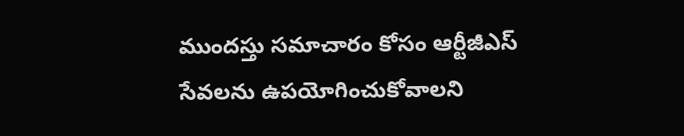ముందస్తు సమాచారం కోసం ఆర్టీజీఎస్ సేవలను ఉపయోగించుకోవాలని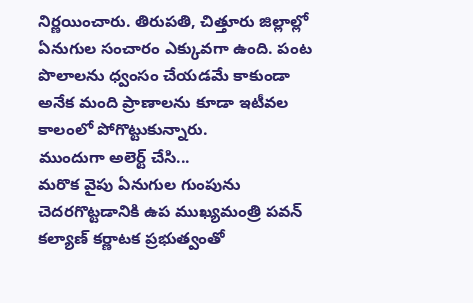నిర్ణయించారు. తిరుపతి, చిత్తూరు జిల్లాల్లో ఏనుగుల సంచారం ఎక్కువగా ఉంది. పంట పొలాలను ధ్వంసం చేయడమే కాకుండా అనేక మంది ప్రాణాలను కూడా ఇటీవల కాలంలో పోగొట్టుకున్నారు.
ముందుగా అలెర్ట్ చేసి...
మరొక వైపు ఏనుగుల గుంపును చెదరగొట్టడానికి ఉప ముఖ్యమంత్రి పవన్ కల్యాణ్ కర్ణాటక ప్రభుత్వంతో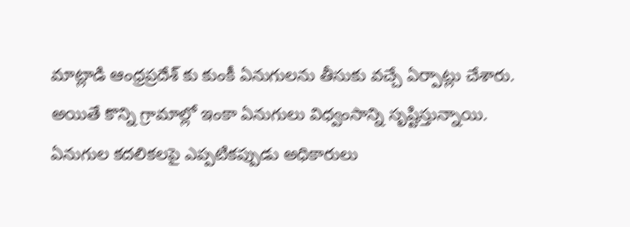మాట్లాడి ఆంధ్రప్రదేశ్ కు కుంకీ ఏనుగులను తీసుకు వచ్చే ఏర్పాట్లు చేశారు. అయితే కొన్ని గ్రామాల్లో ఇంకా ఏనుగులు విధ్వంసాన్ని సృష్టిస్తున్నాయి. ఏనుగుల కదలికలపై ఎప్పటికప్పుడు అధికారులు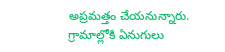అప్రమత్తం చేయనున్నారు. గ్రామాల్లోకి ఏనుగులు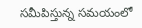సమీపిస్తున్న సమయంలో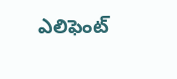ఎలిఫెంట్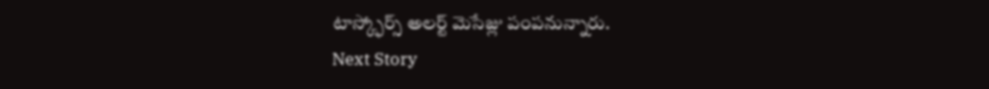టాస్క్ఫోర్స్ అలర్ట్ మెసేజ్లు పంపనున్నారు.
Next Story